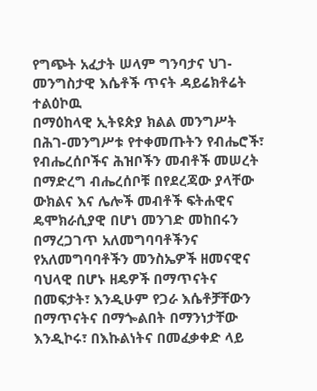የግጭት አፈታት ሠላም ግንባታና ህገ-መንግስታዊ እሴቶች ጥናት ዳይሬክቶሬት
ተልዕኮዉ
በማዕከላዊ ኢትዩጵያ ክልል መንግሥት በሕገ-መንግሥቱ የተቀመጡትን የብሔሮች፣ የብሔረሰቦችና ሕዝቦችን መብቶች መሠረት በማድረግ ብሔረሰቦቹ በየደረጃው ያላቸው ውክልና እና ሌሎች መብቶች ፍትሐዊና ዴሞክራሲያዊ በሆነ መንገድ መከበሩን በማረጋገጥ አለመግባባቶችንና የአለመግባባቶችን መንስኤዎች ዘመናዊና ባህላዊ በሆኑ ዘዴዎች በማጥናትና በመፍታት፣ እንዲሁም የጋራ እሴቶቻቸውን በማጥናትና በማጐልበት በማንነታቸው እንዲኮሩ፣ በእኩልነትና በመፈቃቀድ ላይ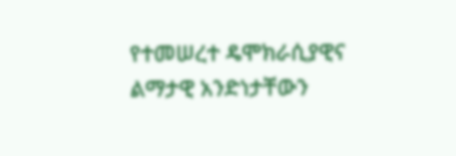የተመሠረተ ዴሞክራሲያዊና ልማታዊ አንድነታቸውን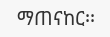ማጠናከር፡፡